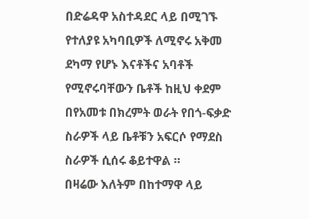በድሬዳዋ አስተዳደር ላይ በሚገኙ የተለያዩ አካባቢዎች ለሚኖሩ አቅመ ደካማ የሆኑ እናቶችና አባቶች የሚኖሩባቸውን ቤቶች ከዚህ ቀደም በየአመቱ በክረምት ወራት የበጎ-ፍቃድ ስራዎች ላይ ቤቶቹን አፍርሶ የማደስ ስራዎች ሲሰሩ ቆይተዋል ።
በዛሬው እለትም በከተማዋ ላይ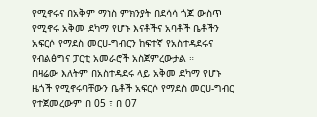የሚኖሩና በአቅም ማነስ ምክንያት በደሳሳ ጎጆ ውስጥ የሚኖሩ አቅመ ደካማ የሆኑ እናቶችና አባቶች ቤቶችን አፍርሶ የማደስ መርሀ-ግብርን ከፍተኛ የአስተዳደሩና የብልፅግና ፓርቲ አመራሮች አስጀምረውታል ።
በዛሬው እለትም በአስተዳደሩ ላይ አቅመ ደካማ የሆኑ ዜጎች የሚኖሩባቸውን ቤቶች አፍርሶ የማደስ መርሀ-ግብር የተጀመረውም በ 05 ፣ በ 07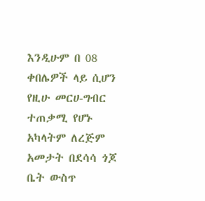እንዲሁም በ 08 ቀበሌዎች ላይ ሲሆን የዚሁ መርሀ-ግብር ተጠቃሚ የሆኑ አካላትም ለረጅም አመታት በደሳሳ ጎጆ ቤት ውስጥ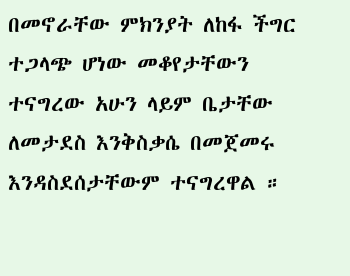በመኖራቸው ምክንያት ለከፋ ችግር ተጋላጭ ሆነው መቆየታቸውን ተናግረው አሁን ላይም ቤታቸው ለመታደስ እንቅስቃሴ በመጀመሩ እንዳስደሰታቸውም ተናግረዋል ።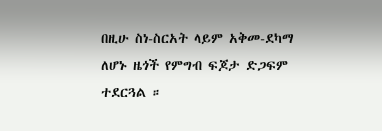በዚሁ ስነ-ስርአት ላይም አቅመ-ደካማ ለሆኑ ዜጎች የምግብ ፍጆታ ድጋፍም ተደርጓል ።